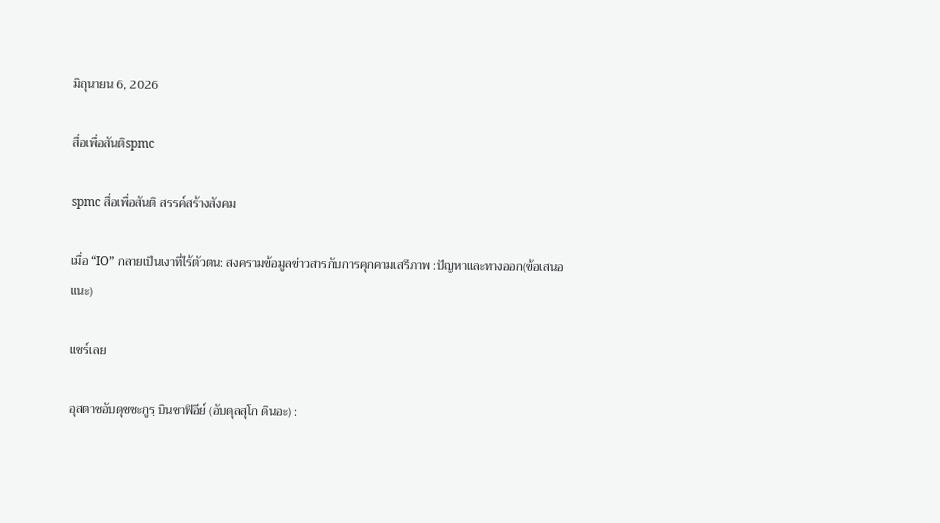มิถุนายน 6, 2026

สื่อเพื่อสันติspmc

spmc สื่อเพื่อสันติ สรรค์สร้างสังคม

เมื่อ “IO” กลายเป็นเงาที่ไร้ตัวตน: สงครามข้อมูลข่าวสารกับการคุกคามเสรีภาพ :ปัญหาและทางออก(ข้อเสนอแนะ)

แชร์เลย

อุสตาซอับดุชชะกูรฺ บินชาฟิอีย์ (อับดุลสุโก ดินอะ) :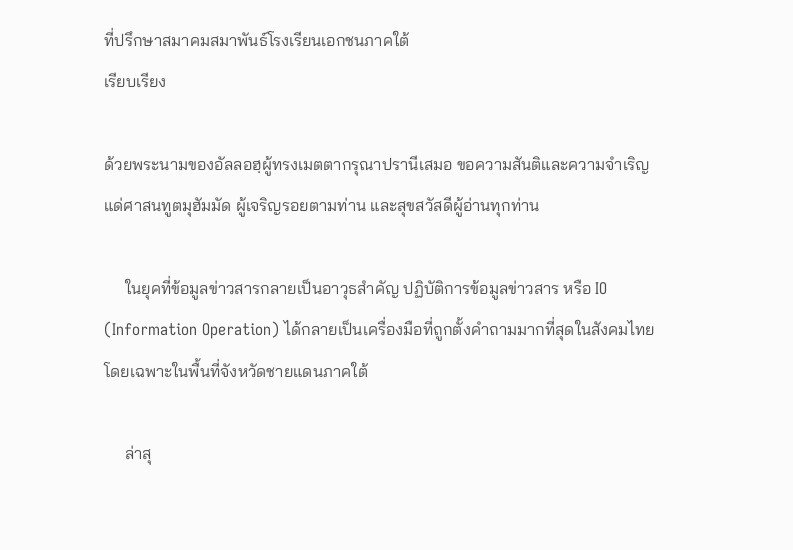ที่ปรึกษาสมาคมสมาพันธ์โรงเรียนเอกชนภาคใต้
เรียบเรียง

ด้วยพระนามของอัลลอฮฺผู้ทรงเมตตากรุณาปรานีเสมอ ขอความสันติและความจำเริญแด่ศาสนทูตมุฮัมมัด ผู้เจริญรอยตามท่าน และสุขสวัสดีผู้อ่านทุกท่าน

     ในยุคที่ข้อมูลข่าวสารกลายเป็นอาวุธสำคัญ ปฏิบัติการข้อมูลข่าวสาร หรือ IO (Information Operation) ได้กลายเป็นเครื่องมือที่ถูกตั้งคำถามมากที่สุดในสังคมไทย โดยเฉพาะในพื้นที่จังหวัดชายแดนภาคใต้

     ล่าสุ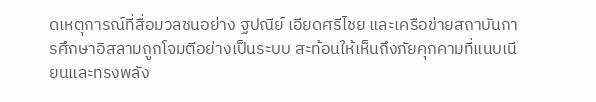ดเหตุการณ์ที่สื่อมวลชนอย่าง ฐปณีย์ เอียดศรีไชย และเครือข่ายสถาบันการศึกษาอิสลามถูกโจมตีอย่างเป็นระบบ สะท้อนให้เห็นถึงภัยคุกคามที่แนบเนียนและทรงพลัง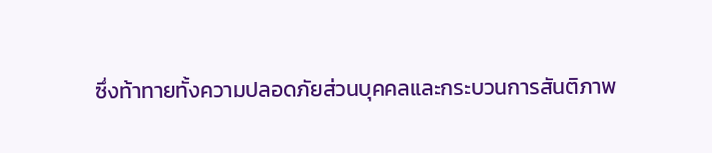ซึ่งท้าทายทั้งความปลอดภัยส่วนบุคคลและกระบวนการสันติภาพ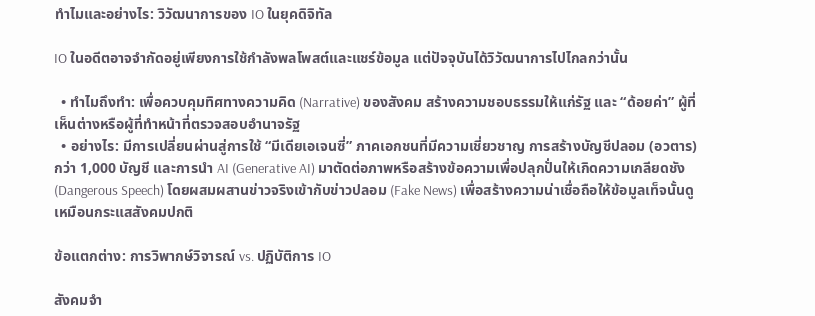ทำไมและอย่างไร: วิวัฒนาการของ IO ในยุคดิจิทัล

IO ในอดีตอาจจำกัดอยู่เพียงการใช้กำลังพลโพสต์และแชร์ข้อมูล แต่ปัจจุบันได้วิวัฒนาการไปไกลกว่านั้น

  • ทำไมถึงทำ: เพื่อควบคุมทิศทางความคิด (Narrative) ของสังคม สร้างความชอบธรรมให้แก่รัฐ และ “ด้อยค่า” ผู้ที่เห็นต่างหรือผู้ที่ทำหน้าที่ตรวจสอบอำนาจรัฐ
  • อย่างไร: มีการเปลี่ยนผ่านสู่การใช้ “มีเดียเอเจนซี่” ภาคเอกชนที่มีความเชี่ยวชาญ การสร้างบัญชีปลอม (อวตาร) กว่า 1,000 บัญชี และการนำ AI (Generative AI) มาตัดต่อภาพหรือสร้างข้อความเพื่อปลุกปั่นให้เกิดความเกลียดชัง (Dangerous Speech) โดยผสมผสานข่าวจริงเข้ากับข่าวปลอม (Fake News) เพื่อสร้างความน่าเชื่อถือให้ข้อมูลเท็จนั้นดูเหมือนกระแสสังคมปกติ

ข้อแตกต่าง: การวิพากษ์วิจารณ์ vs. ปฏิบัติการ IO

สังคมจำ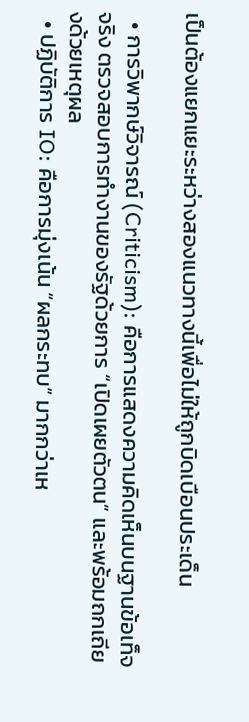เป็นต้องแยกแยะระหว่างสองแนวทางนี้เพื่อไม่ให้ถูกบิดเบือนประเด็น

  • การวิพากษ์วิจารณ์ (Criticism): คือการแสดงความคิดเห็นบนฐานข้อเท็จจริง ตรวจสอบการทำงานของรัฐด้วยการ “เปิดเผยตัวตน” และพร้อมถกเถียงด้วยเหตุผล
  • ปฏิบัติการ IO: คือการมุ่งเน้น “ผลกระทบ” มากกว่าเห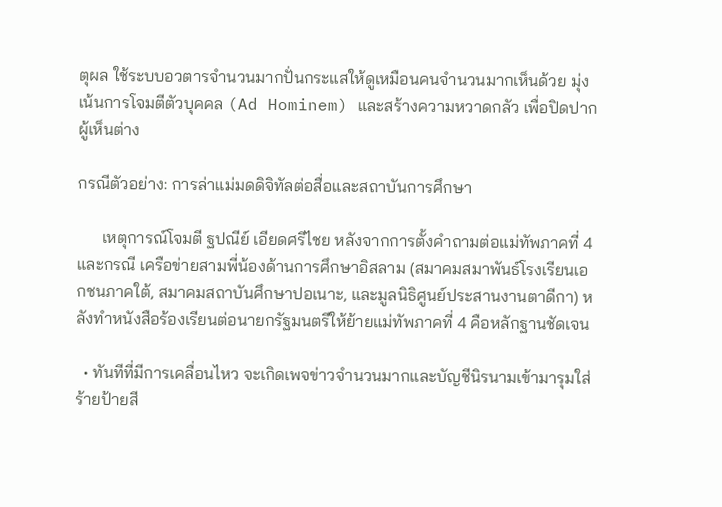ตุผล ใช้ระบบอวตารจำนวนมากปั่นกระแสให้ดูเหมือนคนจำนวนมากเห็นด้วย มุ่งเน้นการโจมตีตัวบุคคล (Ad Hominem) และสร้างความหวาดกลัว เพื่อปิดปากผู้เห็นต่าง

กรณีตัวอย่าง: การล่าแม่มดดิจิทัลต่อสื่อและสถาบันการศึกษา

      เหตุการณ์โจมตี ฐปณีย์ เอียดศรีไชย หลังจากการตั้งคำถามต่อแม่ทัพภาคที่ 4 และกรณี เครือข่ายสามพี่น้องด้านการศึกษาอิสลาม (สมาคมสมาพันธ์โรงเรียนเอกชนภาคใต้, สมาคมสถาบันศึกษาปอเนาะ, และมูลนิธิศูนย์ประสานงานตาดีกา) หลังทำหนังสือร้องเรียนต่อนายกรัฐมนตรีให้ย้ายแม่ทัพภาคที่ 4 คือหลักฐานชัดเจน

  • ทันทีที่มีการเคลื่อนไหว จะเกิดเพจข่าวจำนวนมากและบัญชีนิรนามเข้ามารุมใส่ร้ายป้ายสี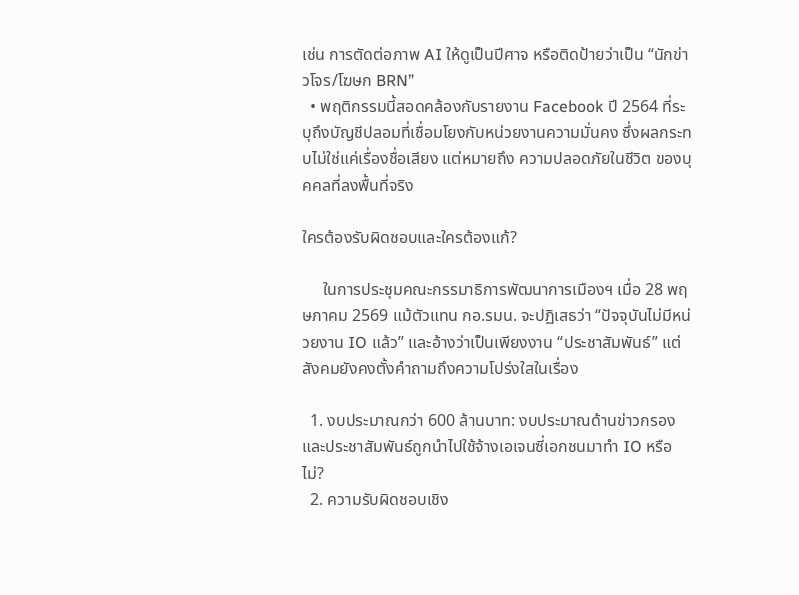เช่น การตัดต่อภาพ AI ให้ดูเป็นปีศาจ หรือติดป้ายว่าเป็น “นักข่าวโจร/โฆษก BRN”
  • พฤติกรรมนี้สอดคล้องกับรายงาน Facebook ปี 2564 ที่ระบุถึงบัญชีปลอมที่เชื่อมโยงกับหน่วยงานความมั่นคง ซึ่งผลกระทบไม่ใช่แค่เรื่องชื่อเสียง แต่หมายถึง ความปลอดภัยในชีวิต ของบุคคลที่ลงพื้นที่จริง

ใครต้องรับผิดชอบและใครต้องแก้?

     ในการประชุมคณะกรรมาธิการพัฒนาการเมืองฯ เมื่อ 28 พฤษภาคม 2569 แม้ตัวแทน กอ.รมน. จะปฏิเสธว่า “ปัจจุบันไม่มีหน่วยงาน IO แล้ว” และอ้างว่าเป็นเพียงงาน “ประชาสัมพันธ์” แต่สังคมยังคงตั้งคำถามถึงความโปร่งใสในเรื่อง

  1. งบประมาณกว่า 600 ล้านบาท: งบประมาณด้านข่าวกรองและประชาสัมพันธ์ถูกนำไปใช้จ้างเอเจนซี่เอกชนมาทำ IO หรือไม่?
  2. ความรับผิดชอบเชิง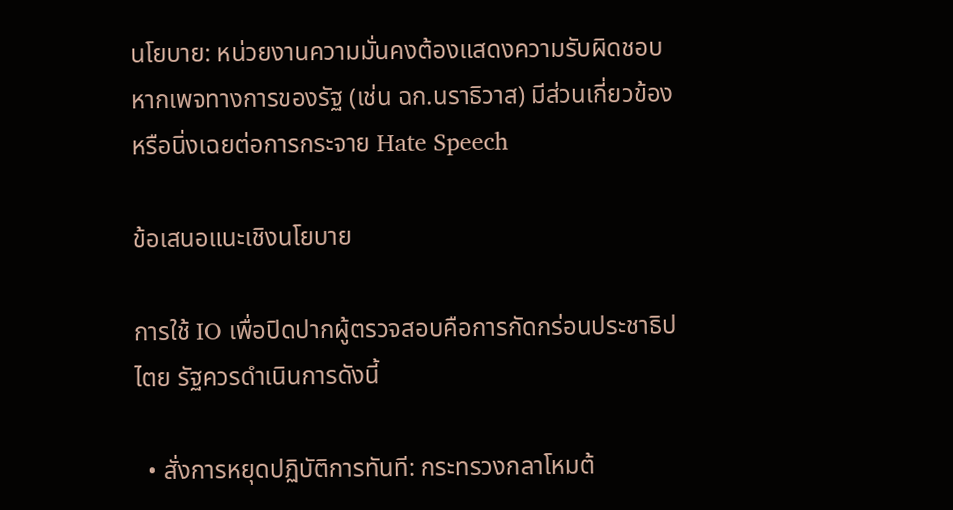นโยบาย: หน่วยงานความมั่นคงต้องแสดงความรับผิดชอบ หากเพจทางการของรัฐ (เช่น ฉก.นราธิวาส) มีส่วนเกี่ยวข้องหรือนิ่งเฉยต่อการกระจาย Hate Speech

ข้อเสนอแนะเชิงนโยบาย

การใช้ IO เพื่อปิดปากผู้ตรวจสอบคือการกัดกร่อนประชาธิปไตย รัฐควรดำเนินการดังนี้

  • สั่งการหยุดปฏิบัติการทันที: กระทรวงกลาโหมต้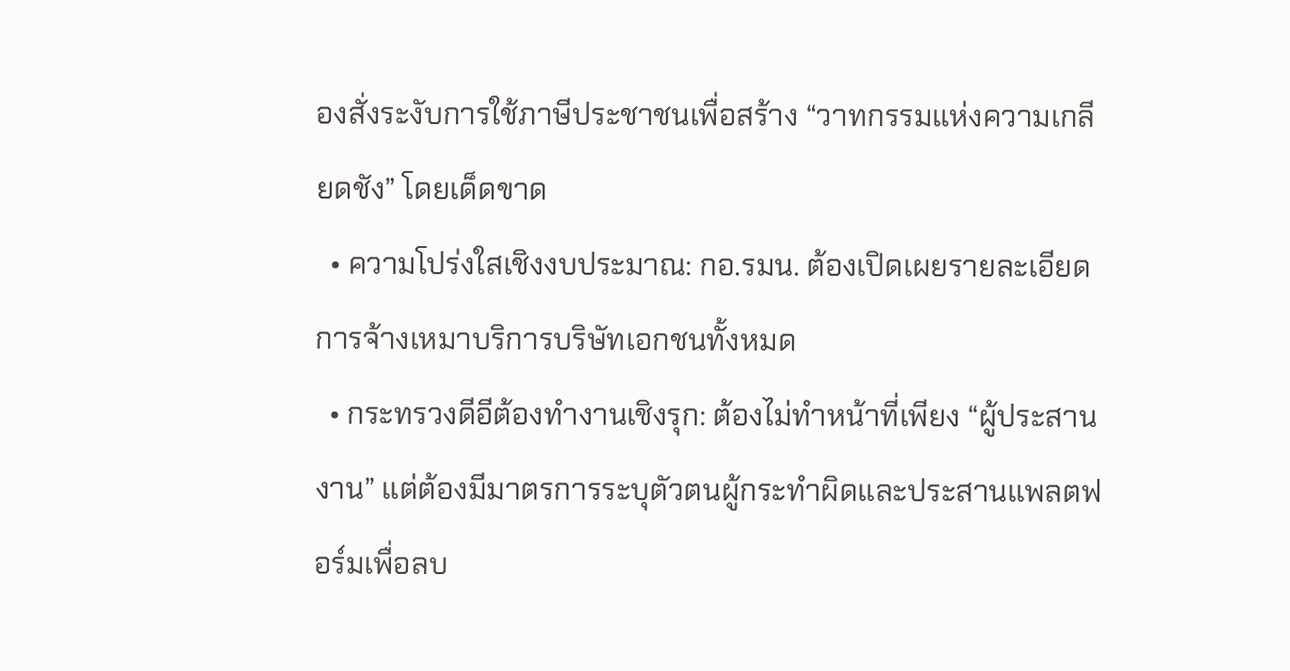องสั่งระงับการใช้ภาษีประชาชนเพื่อสร้าง “วาทกรรมแห่งความเกลียดชัง” โดยเด็ดขาด
  • ความโปร่งใสเชิงงบประมาณ: กอ.รมน. ต้องเปิดเผยรายละเอียดการจ้างเหมาบริการบริษัทเอกชนทั้งหมด
  • กระทรวงดีอีต้องทำงานเชิงรุก: ต้องไม่ทำหน้าที่เพียง “ผู้ประสานงาน” แต่ต้องมีมาตรการระบุตัวตนผู้กระทำผิดและประสานแพลตฟอร์มเพื่อลบ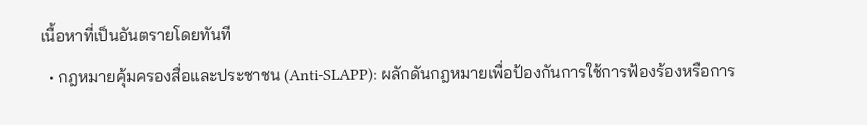เนื้อหาที่เป็นอันตรายโดยทันที
  • กฎหมายคุ้มครองสื่อและประชาชน (Anti-SLAPP): ผลักดันกฎหมายเพื่อป้องกันการใช้การฟ้องร้องหรือการ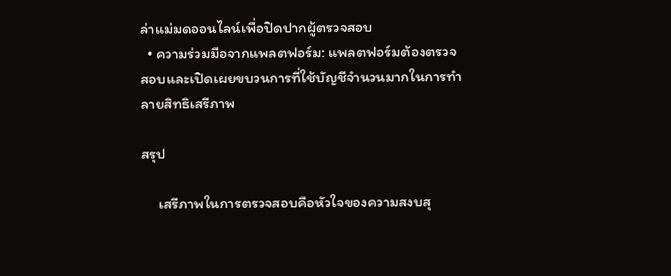ล่าแม่มดออนไลน์เพื่อปิดปากผู้ตรวจสอบ
  • ความร่วมมือจากแพลตฟอร์ม: แพลตฟอร์มต้องตรวจสอบและเปิดเผยขบวนการที่ใช้บัญชีจำนวนมากในการทำลายสิทธิเสรีภาพ

สรุป

     เสรีภาพในการตรวจสอบคือหัวใจของความสงบสุ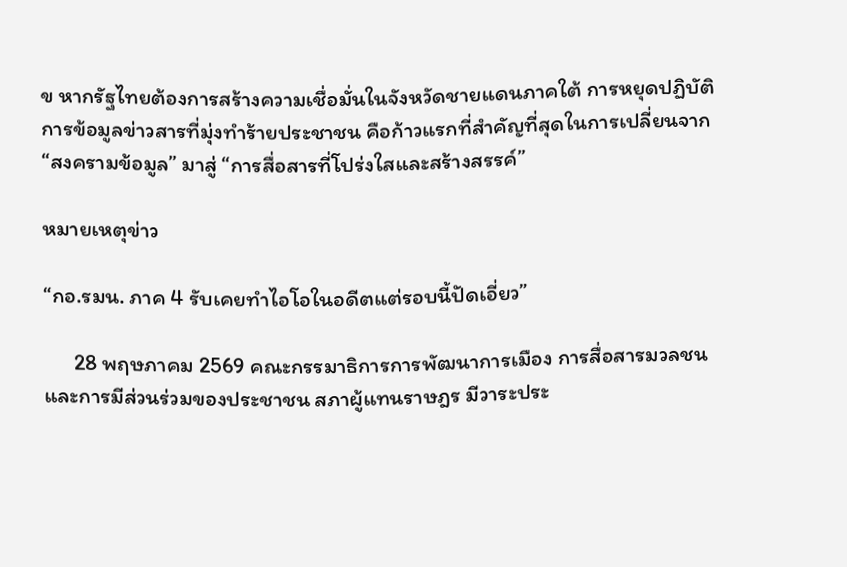ข หากรัฐไทยต้องการสร้างความเชื่อมั่นในจังหวัดชายแดนภาคใต้ การหยุดปฏิบัติการข้อมูลข่าวสารที่มุ่งทำร้ายประชาชน คือก้าวแรกที่สำคัญที่สุดในการเปลี่ยนจาก “สงครามข้อมูล” มาสู่ “การสื่อสารที่โปร่งใสและสร้างสรรค์”

หมายเหตุข่าว

“กอ.รมน. ภาค 4 รับเคยทำไอโอในอดีตแต่รอบนี้ปัดเอี่ยว”

      28 พฤษภาคม 2569 คณะกรรมาธิการการพัฒนาการเมือง การสื่อสารมวลชน และการมีส่วนร่วมของประชาชน สภาผู้แทนราษฎร มีวาระประ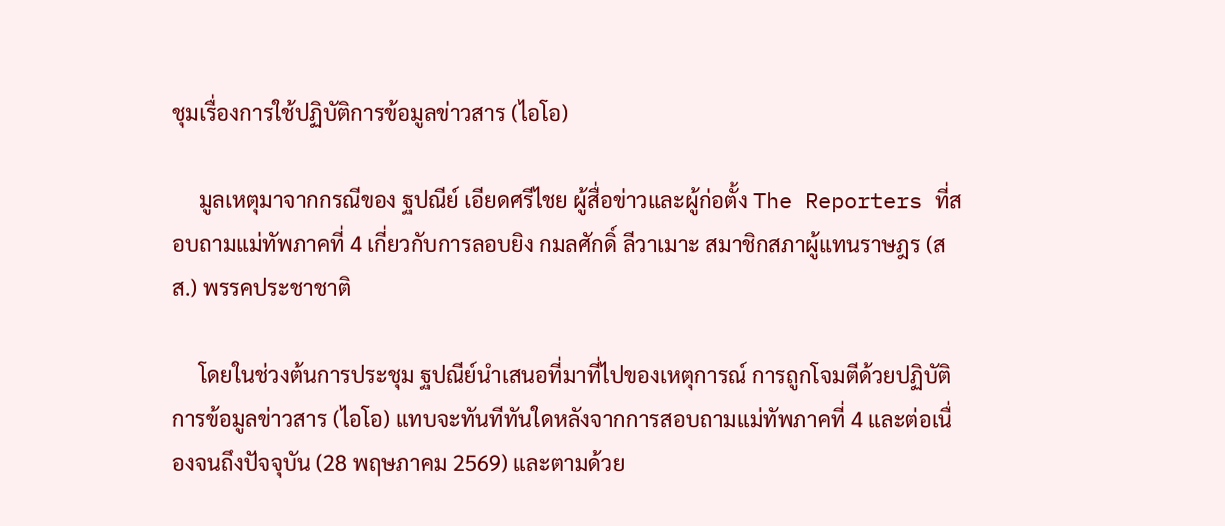ชุมเรื่องการใช้ปฏิบัติการข้อมูลข่าวสาร (ไอโอ)

     มูลเหตุมาจากกรณีของ ฐปณีย์ เอียดศรีไชย ผู้สื่อข่าวและผู้ก่อตั้ง The Reporters ที่สอบถามแม่ทัพภาคที่ 4 เกี่ยวกับการลอบยิง กมลศักดิ์ ลีวาเมาะ สมาชิกสภาผู้แทนราษฎร (สส.) พรรคประชาชาติ

     โดยในช่วงต้นการประชุม ฐปณีย์นำเสนอที่มาที่ไปของเหตุการณ์ การถูกโจมตีด้วยปฏิบัติการข้อมูลข่าวสาร (ไอโอ) แทบจะทันทีทันใดหลังจากการสอบถามแม่ทัพภาคที่ 4 และต่อเนื่องจนถึงปัจจุบัน (28 พฤษภาคม 2569) และตามด้วย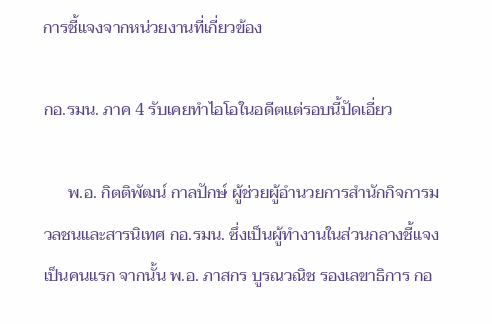การชี้แจงจากหน่วยงานที่เกี่ยวข้อง

กอ.รมน. ภาค 4 รับเคยทำไอโอในอดีตแต่รอบนี้ปัดเอี่ยว

      พ.อ. กิตติพัฒน์ กาลปักษ์ ผู้ช่วยผู้อำนวยการสำนักกิจการมวลชนและสารนิเทศ กอ.รมน. ซึ่งเป็นผู้ทำงานในส่วนกลางชี้แจงเป็นคนแรก จากนั้น พ.อ. ภาสกร บูรณวณิช รองเลขาธิการ กอ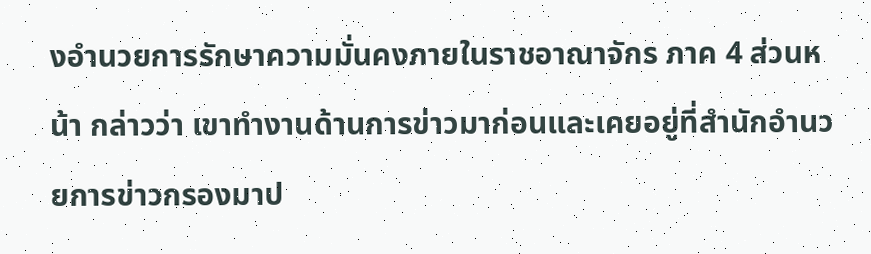งอำนวยการรักษาความมั่นคงภายในราชอาณาจักร ภาค 4 ส่วนหน้า กล่าวว่า เขาทำงานด้านการข่าวมาก่อนและเคยอยู่ที่สำนักอำนวยการข่าวกรองมาป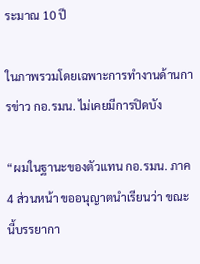ระมาณ 10 ปี

ในภาพรวมโดยเฉพาะการทำงานด้านการข่าว กอ.รมน. ไม่เคยมีการปิดบัง

“ผมในฐานะของตัวแทน กอ.รมน. ภาค 4 ส่วนหน้า ขออนุญาตนำเรียนว่า ขณะนี้บรรยากา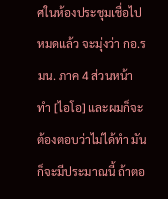ศในห้องประชุมเชื่อไปหมดแล้ว จะมุ่งว่า กอ.รมน. ภาค 4 ส่วนหน้า ทำ [ไอโอ] และผมก็จะต้องตอบว่าไม่ได้ทำ มันก็จะมีประมาณนี้ ถ้าตอ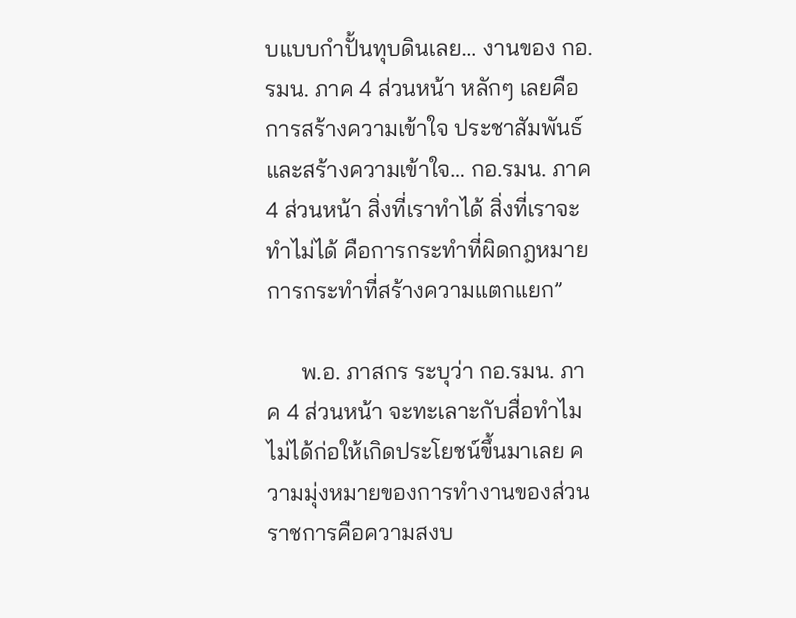บแบบกำปั้นทุบดินเลย… งานของ กอ.รมน. ภาค 4 ส่วนหน้า หลักๆ เลยคือการสร้างความเข้าใจ ประชาสัมพันธ์ และสร้างความเข้าใจ… กอ.รมน. ภาค 4 ส่วนหน้า สิ่งที่เราทำได้ สิ่งที่เราจะทำไม่ได้ คือการกระทำที่ผิดกฎหมาย การกระทำที่สร้างความแตกแยก”

      พ.อ. ภาสกร ระบุว่า กอ.รมน. ภาค 4 ส่วนหน้า จะทะเลาะกับสื่อทำไม ไม่ได้ก่อให้เกิดประโยชน์ขึ้นมาเลย ความมุ่งหมายของการทำงานของส่วนราชการคือความสงบ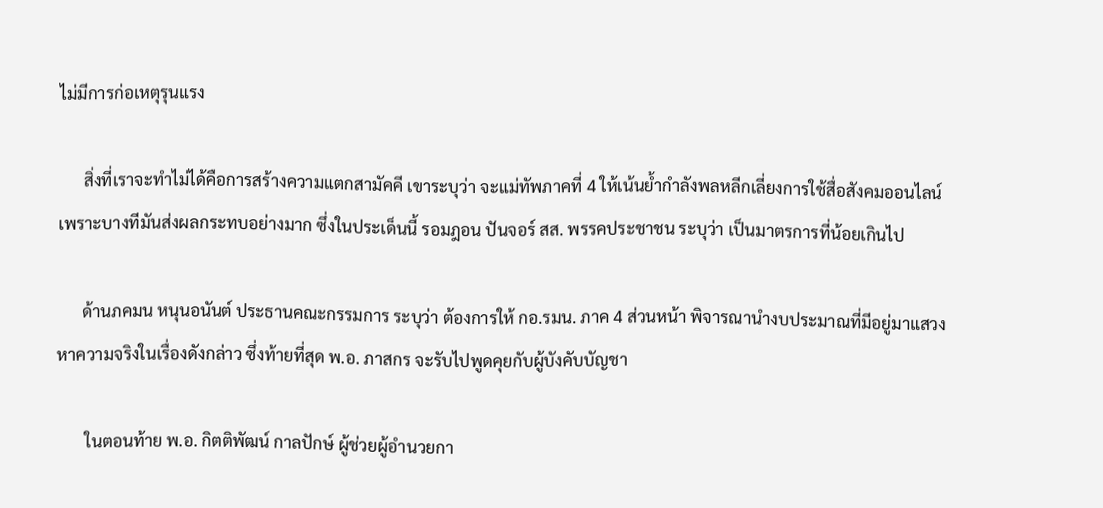ไม่มีการก่อเหตุรุนแรง

      สิ่งที่เราจะทำไม่ได้คือการสร้างความแตกสามัคคี เขาระบุว่า จะแม่ทัพภาคที่ 4 ให้เน้นย้ำกำลังพลหลีกเลี่ยงการใช้สื่อสังคมออนไลน์ เพราะบางทีมันส่งผลกระทบอย่างมาก ซึ่งในประเด็นนี้ รอมฎอน ปันจอร์ สส. พรรคประชาชน ระบุว่า เป็นมาตรการที่น้อยเกินไป

      ด้านภคมน หนุนอนันต์ ประธานคณะกรรมการ ระบุว่า ต้องการให้ กอ.รมน. ภาค 4 ส่วนหน้า พิจารณานำงบประมาณที่มีอยู่มาแสวงหาความจริงในเรื่องดังกล่าว ซึ่งท้ายที่สุด พ.อ. ภาสกร จะรับไปพูดคุยกับผู้บังคับบัญชา

       ในตอนท้าย พ.อ. กิตติพัฒน์ กาลปักษ์ ผู้ช่วยผู้อำนวยกา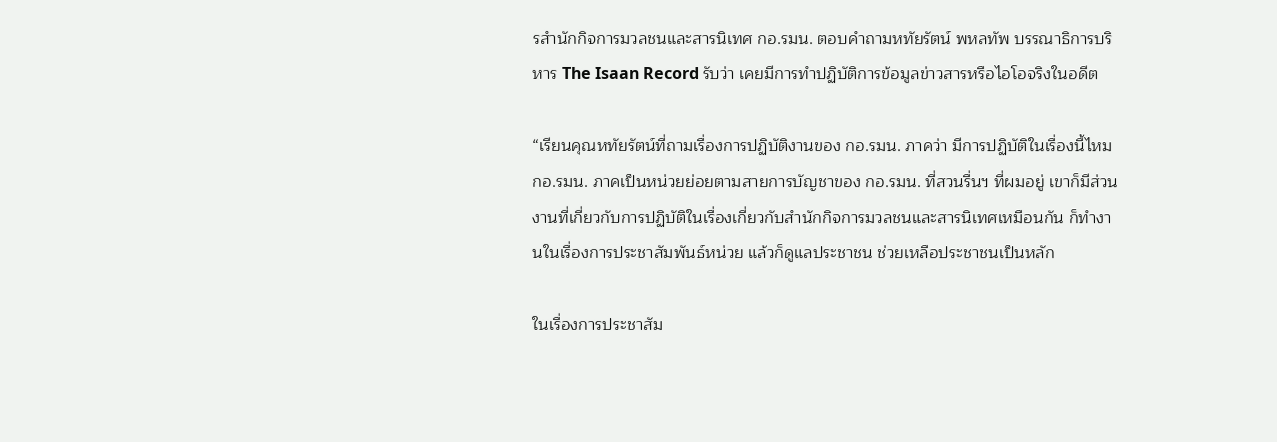รสำนักกิจการมวลชนและสารนิเทศ กอ.รมน. ตอบคำถามหทัยรัตน์ พหลทัพ บรรณาธิการบริหาร The Isaan Record รับว่า เคยมีการทำปฏิบัติการข้อมูลข่าวสารหรือไอโอจริงในอดีต

“เรียนคุณหทัยรัตน์ที่ถามเรื่องการปฏิบัติงานของ กอ.รมน. ภาคว่า มีการปฏิบัติในเรื่องนี้ไหม กอ.รมน. ภาคเป็นหน่วยย่อยตามสายการบัญชาของ กอ.รมน. ที่สวนรื่นฯ ที่ผมอยู่ เขาก็มีส่วนงานที่เกี่ยวกับการปฏิบัติในเรื่องเกี่ยวกับสำนักกิจการมวลชนและสารนิเทศเหมือนกัน ก็ทำงานในเรื่องการประชาสัมพันธ์หน่วย แล้วก็ดูแลประชาชน ช่วยเหลือประชาชนเป็นหลัก

ในเรื่องการประชาสัม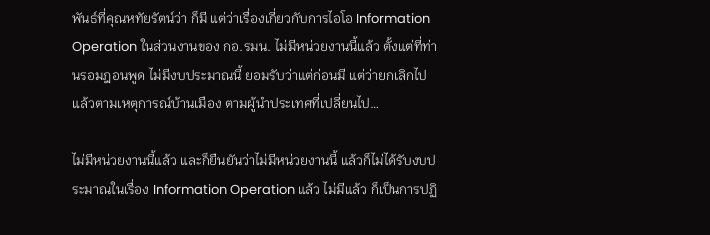พันธ์ที่คุณหทัยรัตน์ว่า ก็มี แต่ว่าเรื่องเกี่ยวกับการไอโอ Information Operation ในส่วนงานของ กอ.รมน. ไม่มีหน่วยงานนี้แล้ว ตั้งแต่ที่ท่านรอมฎอนพูด ไม่มีงบประมาณนี้ ยอมรับว่าแต่ก่อนมี แต่ว่ายกเลิกไปแล้วตามเหตุการณ์บ้านเมือง ตามผู้นำประเทศที่เปลี่ยนไป…

ไม่มีหน่วยงานนี้แล้ว และก็ยืนยันว่าไม่มีหน่วยงานนี้ แล้วก็ไม่ได้รับงบประมาณในเรื่อง Information Operation แล้ว ไม่มีแล้ว ก็เป็นการปฏิ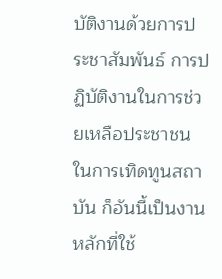บัติงานด้วยการประชาสัมพันธ์ การปฏิบัติงานในการช่วยเหลือประชาชน ในการเทิดทูนสถาบัน ก็อันนี้เป็นงานหลักที่ใช้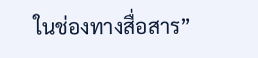ในช่องทางสื่อสาร”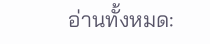อ่านทั้งหมด: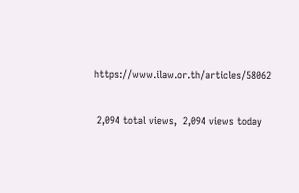https://www.ilaw.or.th/articles/58062

 2,094 total views,  2,094 views today